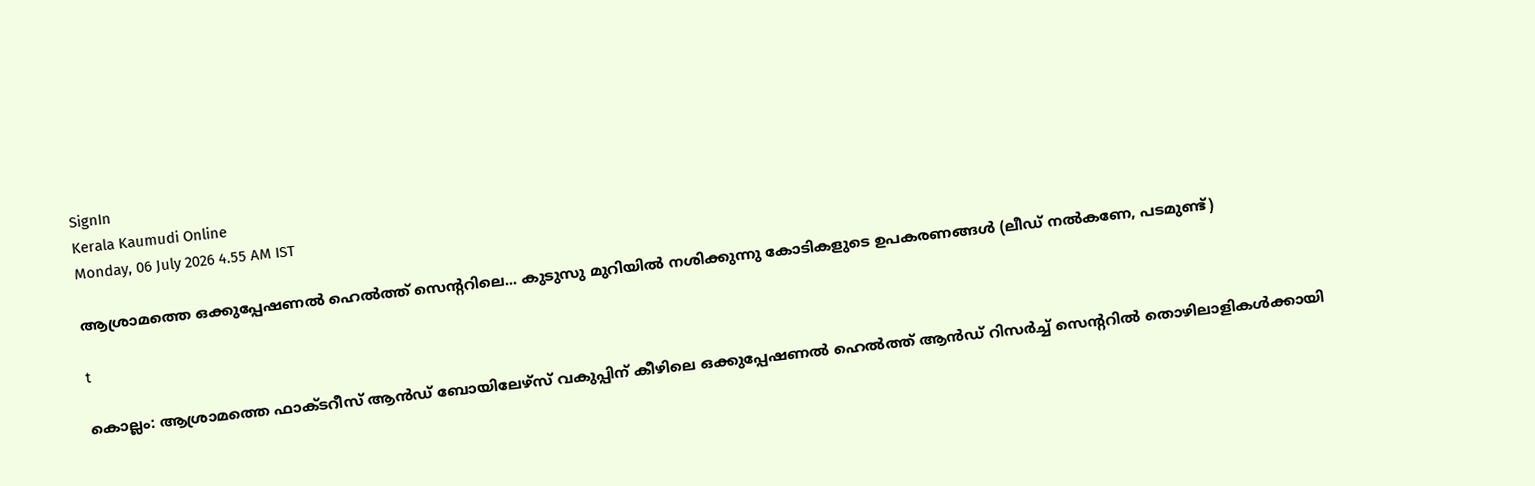SignIn
Kerala Kaumudi Online
Monday, 06 July 2026 4.55 AM IST

ആശ്രാമത്തെ ഒക്കുപ്പേഷണൽ ഹെൽത്ത് സെന്ററിലെ... കുടുസു മുറിയിൽ നശിക്കുന്നു കോടികളുടെ ഉപകരണങ്ങൾ (ലീഡ് നൽകണേ, പടമുണ്ട്)

t

കൊല്ലം: ആശ്രാമത്തെ ഫാക്ടറീസ് ആൻഡ് ബോയിലേഴ്സ് വകുപ്പിന് കീഴിലെ ഒക്കുപ്പേഷണൽ ഹെൽത്ത് ആൻഡ് റിസർച്ച് സെന്ററിൽ തൊഴിലാളികൾക്കായി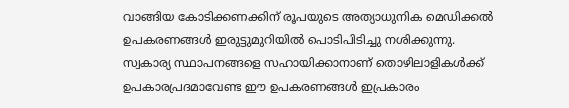വാങ്ങിയ കോടിക്കണക്കിന് രൂപയുടെ അത്യാധുനിക മെഡിക്കൽ ഉപകരണങ്ങൾ ഇരുട്ടുമുറിയിൽ പൊടിപിടിച്ചു നശിക്കുന്നു. സ്വകാര്യ സ്ഥാപനങ്ങളെ സഹായിക്കാനാണ് തൊഴിലാളികൾക്ക് ഉപകാരപ്രദമാവേണ്ട ഈ ഉപകരണങ്ങൾ ഇപ്രകാരം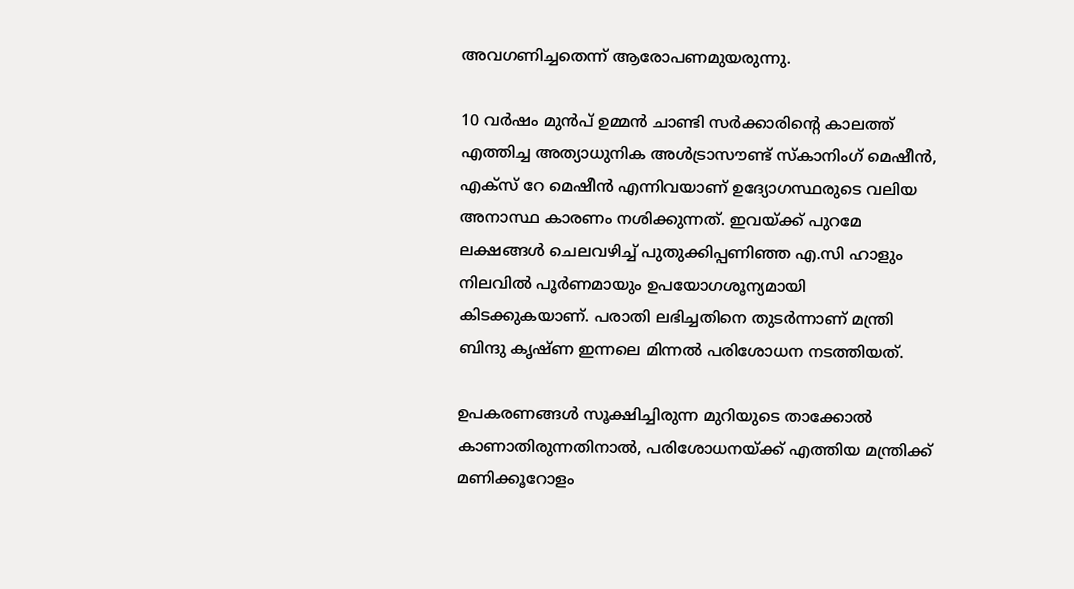അവഗണിച്ചതെന്ന് ആരോപണമുയരുന്നു.

10 വർഷം മുൻപ് ഉമ്മൻ ചാണ്ടി സർക്കാരിന്റെ കാലത്ത് എത്തിച്ച അത്യാധുനിക അൾട്രാസൗണ്ട് സ്കാനിംഗ് മെഷീൻ, എക്സ് റേ മെഷീൻ എന്നിവയാണ് ഉദ്യോഗസ്ഥരുടെ വലിയ അനാസ്ഥ കാരണം നശിക്കുന്നത്. ഇവയ്ക്ക് പുറമേ ലക്ഷങ്ങൾ ചെലവഴിച്ച് പുതുക്കിപ്പണിഞ്ഞ എ.സി ഹാളും നിലവിൽ പൂർണമായും ഉപയോഗശൂന്യമായി കിടക്കുകയാണ്. പരാതി ലഭിച്ചതിനെ തുടർന്നാണ് മന്ത്രി ബിന്ദു കൃഷ്ണ ഇന്നലെ മിന്നൽ പരിശോധന നടത്തിയത്.

ഉപകരണങ്ങൾ സൂക്ഷിച്ചിരുന്ന മുറിയുടെ താക്കോൽ കാണാതിരുന്നതിനാൽ, പരിശോധനയ്ക്ക് എത്തിയ മന്ത്രിക്ക് മണിക്കൂറോളം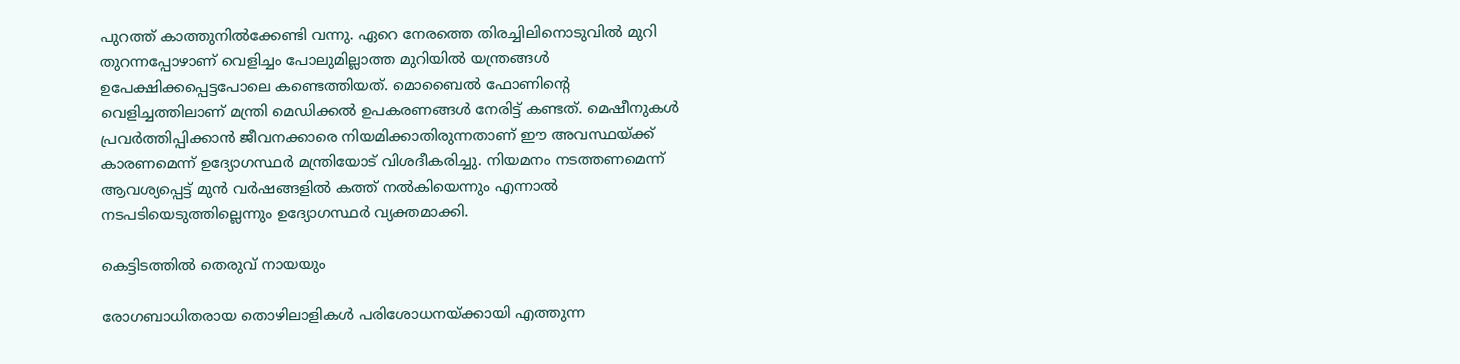പുറത്ത് കാത്തുനിൽക്കേണ്ടി വന്നു. ഏറെ നേരത്തെ തിരച്ചിലിനൊടുവിൽ മുറി തുറന്നപ്പോഴാണ് വെളിച്ചം പോലുമില്ലാത്ത മുറിയിൽ യന്ത്രങ്ങൾ ഉപേക്ഷിക്കപ്പെട്ടപോലെ കണ്ടെത്തിയത്. മൊബൈൽ ഫോണിന്റെ വെളിച്ചത്തിലാണ് മന്ത്രി മെഡിക്കൽ ഉപകരണങ്ങൾ നേരിട്ട് കണ്ടത്. മെഷീനുകൾ പ്രവർത്തിപ്പിക്കാൻ ജീവനക്കാരെ നിയമിക്കാതിരുന്നതാണ് ഈ അവസ്ഥയ്ക്ക് കാരണമെന്ന് ഉദ്യോഗസ്ഥർ മന്ത്രിയോട് വിശദീകരിച്ചു. നിയമനം നടത്തണമെന്ന് ആവശ്യപ്പെട്ട് മുൻ വർഷങ്ങളിൽ കത്ത് നൽകിയെന്നും എന്നാൽ നടപടിയെടുത്തില്ലെന്നും ഉദ്യോഗസ്ഥർ വ്യക്തമാക്കി.

കെട്ടിടത്തിൽ തെരുവ് നായയും

രോഗബാധിതരായ തൊഴിലാളികൾ പരിശോധനയ്ക്കായി എത്തുന്ന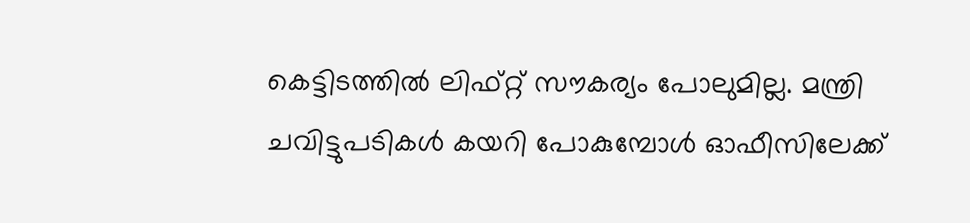കെട്ടിടത്തിൽ ലിഫ്റ്റ് സൗകര്യം പോലുമില്ല. മന്ത്രി ചവിട്ടുപടികൾ കയറി പോകുമ്പോൾ ഓഫീസിലേക്ക്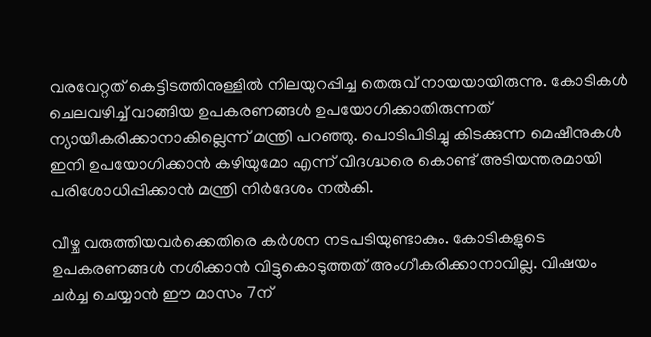വരവേറ്റത് കെട്ടിടത്തിനുള്ളിൽ നിലയുറപ്പിച്ച തെരുവ് നായയായിരുന്നു. കോടികൾ ചെലവഴിച്ച് വാങ്ങിയ ഉപകരണങ്ങൾ ഉപയോഗിക്കാതിരുന്നത് ന്യായീകരിക്കാനാകില്ലെന്ന് മന്ത്രി പറഞ്ഞു. പൊടിപിടിച്ചു കിടക്കുന്ന മെഷീനുകൾ ഇനി ഉപയോഗിക്കാൻ കഴിയുമോ എന്ന് വിദഗ്ദ്ധരെ കൊണ്ട് അടിയന്തരമായി പരിശോധിപ്പിക്കാൻ മന്ത്രി നിർദേശം നൽകി.

വീഴ്ച വരുത്തിയവർക്കെതിരെ കർശന നടപടിയുണ്ടാകും. കോടികളുടെ ഉപകരണങ്ങൾ നശിക്കാൻ വിട്ടുകൊടുത്തത് അംഗീകരിക്കാനാവില്ല. വിഷയം ചർച്ച ചെയ്യാൻ ഈ മാസം 7ന്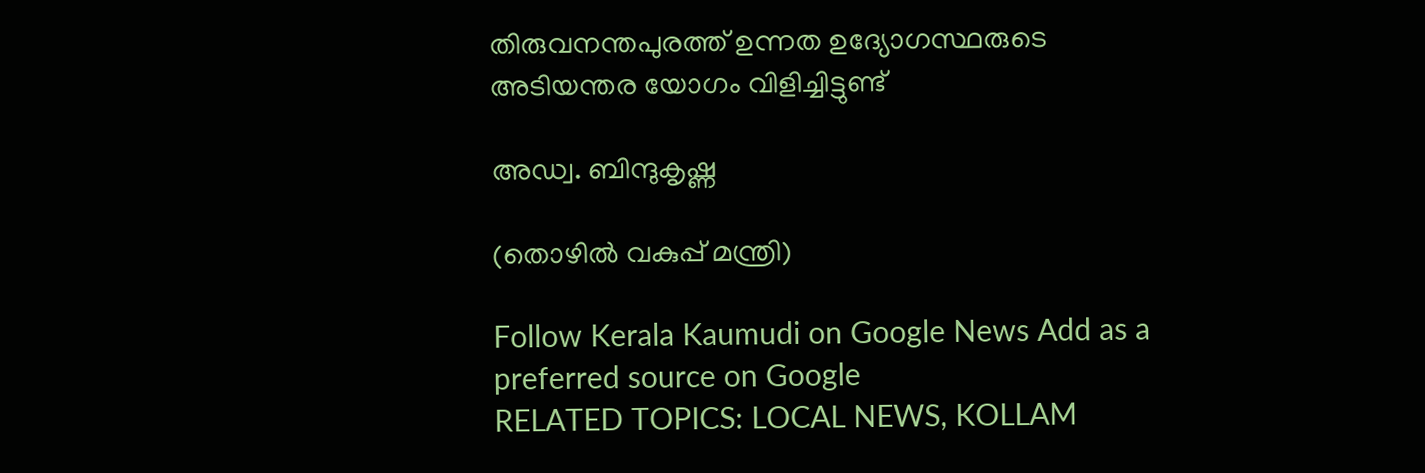തിരുവനന്തപുരത്ത് ഉന്നത ഉദ്യോഗസ്ഥരുടെ അടിയന്തര യോഗം വിളിച്ചിട്ടുണ്ട്

അഡ്വ. ബിന്ദുകൃഷ്ണ

(തൊഴിൽ വകുപ്പ് മന്ത്രി)

Follow Kerala Kaumudi on Google News Add as a preferred source on Google
RELATED TOPICS: LOCAL NEWS, KOLLAM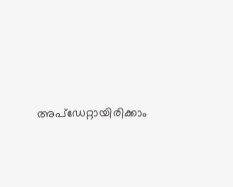അപ്ഡേറ്റായിരിക്കാം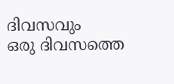ദിവസവും
ഒരു ദിവസത്തെ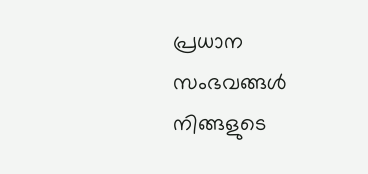പ്രധാന സംഭവങ്ങൾ നിങ്ങളുടെ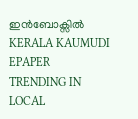ഇൻബോക്സിൽ
KERALA KAUMUDI EPAPER
TRENDING IN LOCAL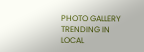PHOTO GALLERY
TRENDING IN LOCAL